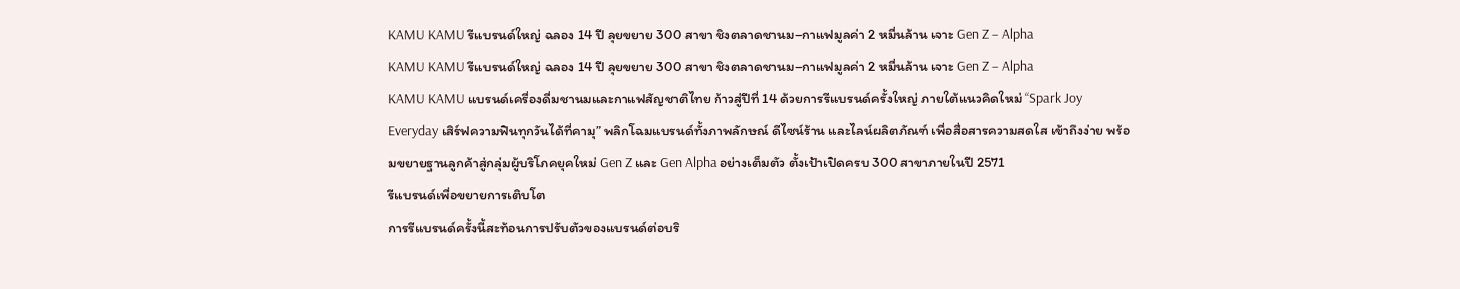KAMU KAMU รีแบรนด์ใหญ่ ฉลอง 14 ปี ลุยขยาย 300 สาขา ชิงตลาดชานม–กาแฟมูลค่า 2 หมื่นล้าน เจาะ Gen Z – Alpha
KAMU KAMU รีแบรนด์ใหญ่ ฉลอง 14 ปี ลุยขยาย 300 สาขา ชิงตลาดชานม–กาแฟมูลค่า 2 หมื่นล้าน เจาะ Gen Z – Alpha
KAMU KAMU แบรนด์เครื่องดื่มชานมและกาแฟสัญชาติไทย ก้าวสู่ปีที่ 14 ด้วยการรีแบรนด์ครั้งใหญ่ ภายใต้แนวคิดใหม่ “Spark Joy Everyday เสิร์ฟความฟินทุกวันได้ที่คามุ” พลิกโฉมแบรนด์ทั้งภาพลักษณ์ ดีไซน์ร้าน และไลน์ผลิตภัณฑ์ เพื่อสื่อสารความสดใส เข้าถึงง่าย พร้อมขยายฐานลูกค้าสู่กลุ่มผู้บริโภคยุคใหม่ Gen Z และ Gen Alpha อย่างเต็มตัว ตั้งเป้าเปิดครบ 300 สาขาภายในปี 2571
รีแบรนด์เพื่อขยายการเติบโต
การรีแบรนด์ครั้งนี้สะท้อนการปรับตัวของแบรนด์ต่อบริ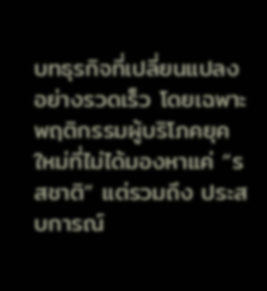บทธุรกิจที่เปลี่ยนแปลงอย่างรวดเร็ว โดยเฉพาะพฤติกรรมผู้บริโภคยุคใหม่ที่ไม่ได้มองหาแค่ “รสชาติ” แต่รวมถึง ประสบการณ์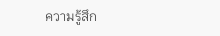ความรู้สึก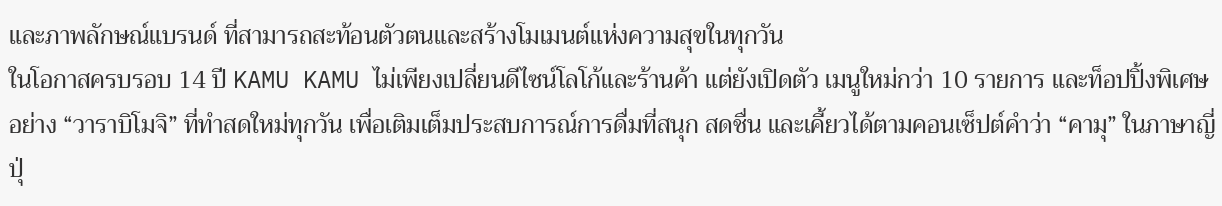และภาพลักษณ์แบรนด์ ที่สามารถสะท้อนตัวตนและสร้างโมเมนต์แห่งความสุขในทุกวัน
ในโอกาสครบรอบ 14 ปี KAMU KAMU ไม่เพียงเปลี่ยนดีไซน์โลโก้และร้านค้า แต่ยังเปิดตัว เมนูใหม่กว่า 10 รายการ และท็อปปิ้งพิเศษอย่าง “วาราบิโมจิ” ที่ทำสดใหม่ทุกวัน เพื่อเติมเต็มประสบการณ์การดื่มที่สนุก สดชื่น และเคี้ยวได้ตามคอนเซ็ปต์คำว่า “คามุ” ในภาษาญี่ปุ่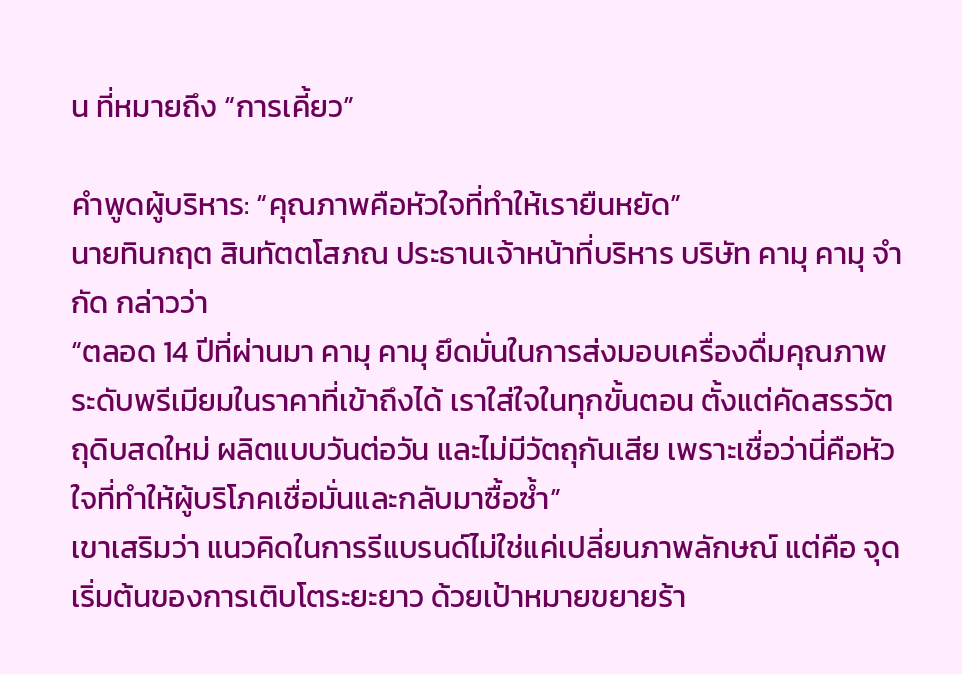น ที่หมายถึง “การเคี้ยว”

คำพูดผู้บริหาร: “คุณภาพคือหัวใจที่ทำให้เรายืนหยัด”
นายทินกฤต สินทัตตโสภณ ประธานเจ้าหน้าที่บริหาร บริษัท คามุ คามุ จำกัด กล่าวว่า
“ตลอด 14 ปีที่ผ่านมา คามุ คามุ ยึดมั่นในการส่งมอบเครื่องดื่มคุณภาพระดับพรีเมียมในราคาที่เข้าถึงได้ เราใส่ใจในทุกขั้นตอน ตั้งแต่คัดสรรวัตถุดิบสดใหม่ ผลิตแบบวันต่อวัน และไม่มีวัตถุกันเสีย เพราะเชื่อว่านี่คือหัวใจที่ทำให้ผู้บริโภคเชื่อมั่นและกลับมาซื้อซ้ำ”
เขาเสริมว่า แนวคิดในการรีแบรนด์ไม่ใช่แค่เปลี่ยนภาพลักษณ์ แต่คือ จุดเริ่มต้นของการเติบโตระยะยาว ด้วยเป้าหมายขยายร้า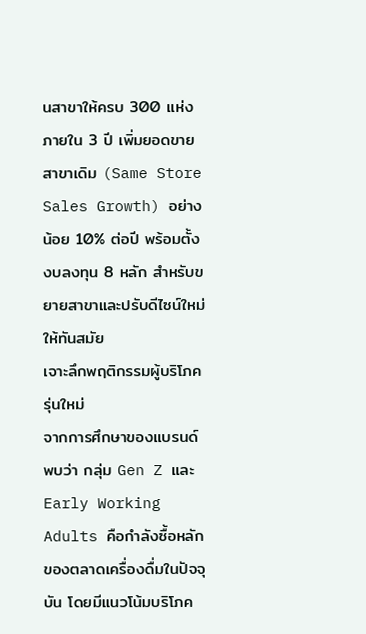นสาขาให้ครบ 300 แห่งภายใน 3 ปี เพิ่มยอดขายสาขาเดิม (Same Store Sales Growth) อย่างน้อย 10% ต่อปี พร้อมตั้งงบลงทุน 8 หลัก สำหรับขยายสาขาและปรับดีไซน์ใหม่ให้ทันสมัย
เจาะลึกพฤติกรรมผู้บริโภครุ่นใหม่
จากการศึกษาของแบรนด์ พบว่า กลุ่ม Gen Z และ Early Working Adults คือกำลังซื้อหลักของตลาดเครื่องดื่มในปัจจุบัน โดยมีแนวโน้มบริโภค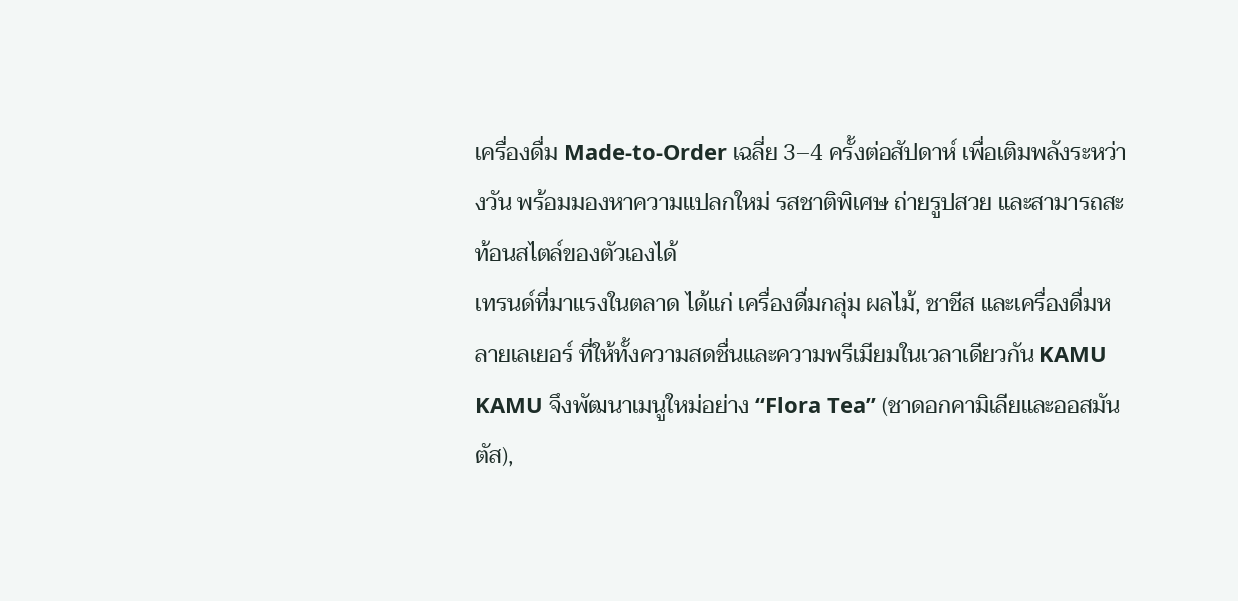เครื่องดื่ม Made-to-Order เฉลี่ย 3–4 ครั้งต่อสัปดาห์ เพื่อเติมพลังระหว่างวัน พร้อมมองหาความแปลกใหม่ รสชาติพิเศษ ถ่ายรูปสวย และสามารถสะท้อนสไตล์ของตัวเองได้
เทรนด์ที่มาแรงในตลาด ได้แก่ เครื่องดื่มกลุ่ม ผลไม้, ชาชีส และเครื่องดื่มหลายเลเยอร์ ที่ให้ทั้งความสดชื่นและความพรีเมียมในเวลาเดียวกัน KAMU KAMU จึงพัฒนาเมนูใหม่อย่าง “Flora Tea” (ชาดอกคามิเลียและออสมันตัส),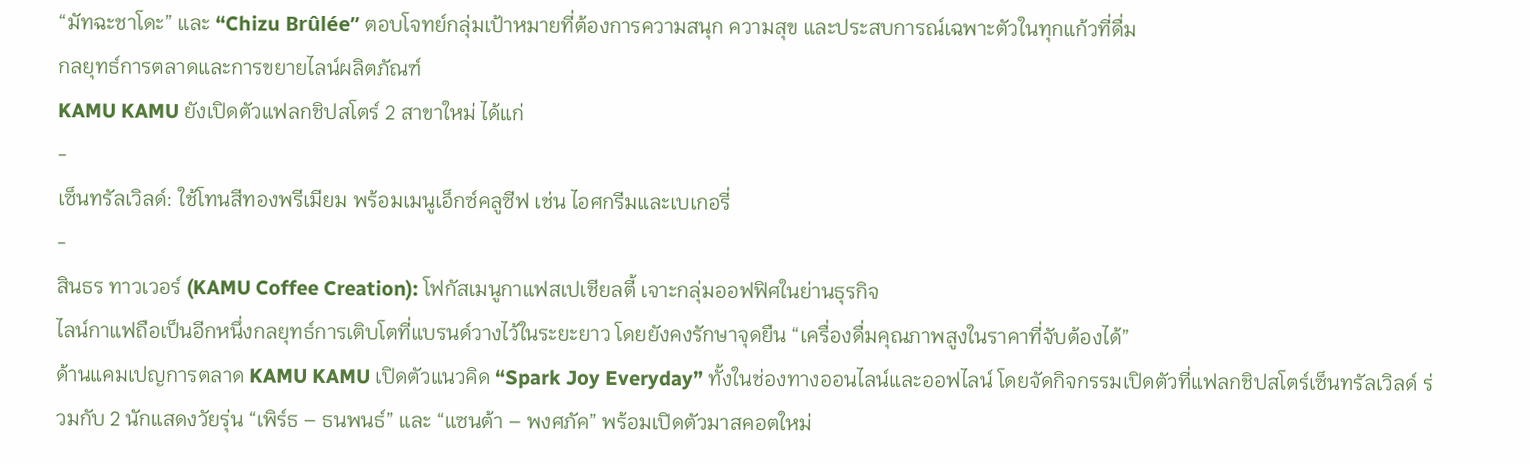“มัทฉะชาโดะ” และ “Chizu Brûlée” ตอบโจทย์กลุ่มเป้าหมายที่ต้องการความสนุก ความสุข และประสบการณ์เฉพาะตัวในทุกแก้วที่ดื่ม
กลยุทธ์การตลาดและการขยายไลน์ผลิตภัณฑ์
KAMU KAMU ยังเปิดตัวแฟลกชิปสโตร์ 2 สาขาใหม่ ได้แก่
-
เซ็นทรัลเวิลด์: ใช้โทนสีทองพรีเมียม พร้อมเมนูเอ็กซ์คลูซีฟ เช่น ไอศกรีมและเบเกอรี่
-
สินธร ทาวเวอร์ (KAMU Coffee Creation): โฟกัสเมนูกาแฟสเปเชียลตี้ เจาะกลุ่มออฟฟิศในย่านธุรกิจ
ไลน์กาแฟถือเป็นอีกหนึ่งกลยุทธ์การเติบโตที่แบรนด์วางไว้ในระยะยาว โดยยังคงรักษาจุดยืน “เครื่องดื่มคุณภาพสูงในราคาที่จับต้องได้”
ด้านแคมเปญการตลาด KAMU KAMU เปิดตัวแนวคิด “Spark Joy Everyday” ทั้งในช่องทางออนไลน์และออฟไลน์ โดยจัดกิจกรรมเปิดตัวที่แฟลกชิปสโตร์เซ็นทรัลเวิลด์ ร่วมกับ 2 นักแสดงวัยรุ่น “เพิร์ธ – ธนพนธ์” และ “แซนต้า – พงศภัค” พร้อมเปิดตัวมาสคอตใหม่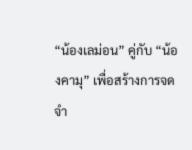“น้องเลม่อน” คู่กับ “น้องคามุ” เพื่อสร้างการจดจำ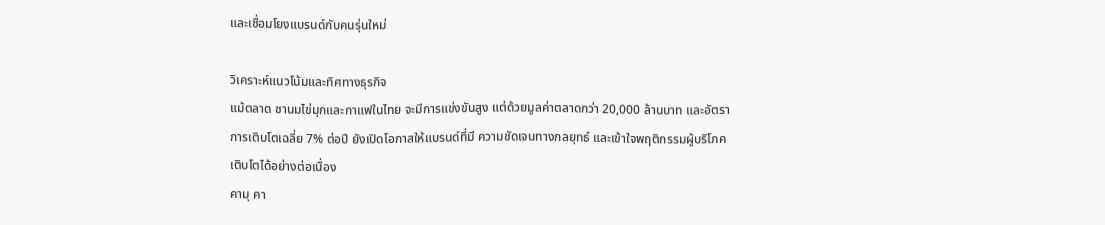และเชื่อมโยงแบรนด์กับคนรุ่นใหม่

วิเคราะห์แนวโน้มและทิศทางธุรกิจ
แม้ตลาด ชานมไข่มุกและกาแฟในไทย จะมีการแข่งขันสูง แต่ด้วยมูลค่าตลาดกว่า 20,000 ล้านบาท และอัตราการเติบโตเฉลี่ย 7% ต่อปี ยังเปิดโอกาสให้แบรนด์ที่มี ความชัดเจนทางกลยุทธ์ และเข้าใจพฤติกรรมผู้บริโภคเติบโตได้อย่างต่อเนื่อง
คามุ คา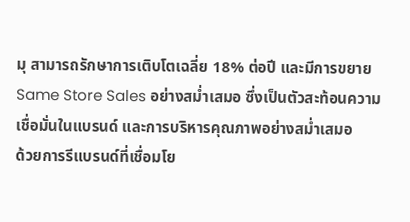มุ สามารถรักษาการเติบโตเฉลี่ย 18% ต่อปี และมีการขยาย Same Store Sales อย่างสม่ำเสมอ ซึ่งเป็นตัวสะท้อนความเชื่อมั่นในแบรนด์ และการบริหารคุณภาพอย่างสม่ำเสมอ
ด้วยการรีแบรนด์ที่เชื่อมโย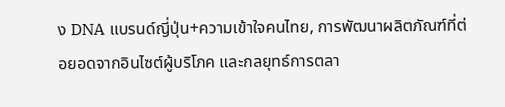ง DNA แบรนด์ญี่ปุ่น+ความเข้าใจคนไทย, การพัฒนาผลิตภัณฑ์ที่ต่อยอดจากอินไซต์ผู้บริโภค และกลยุทธ์การตลา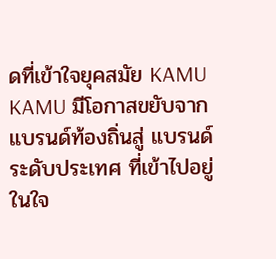ดที่เข้าใจยุคสมัย KAMU KAMU มีโอกาสขยับจากแบรนด์ท้องถิ่นสู่ แบรนด์ระดับประเทศ ที่เข้าไปอยู่ในใจ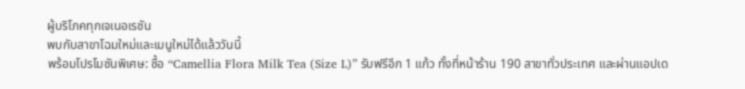ผู้บริโภคทุกเจเนอเรชัน
พบกับสาขาโฉมใหม่และเมนูใหม่ได้แล้ววันนี้
พร้อมโปรโมชันพิเศษ: ซื้อ “Camellia Flora Milk Tea (Size L)” รับฟรีอีก 1 แก้ว ทั้งที่หน้าร้าน 190 สาขาทั่วประเทศ และผ่านแอปเด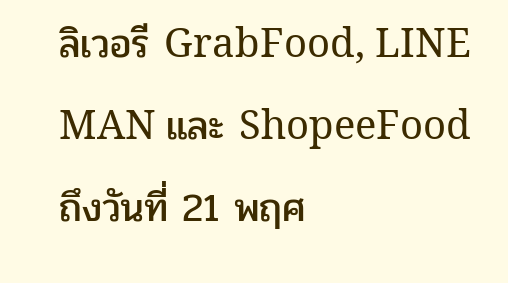ลิเวอรี GrabFood, LINE MAN และ ShopeeFood ถึงวันที่ 21 พฤศ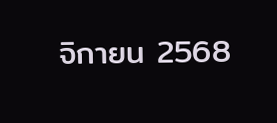จิกายน 2568